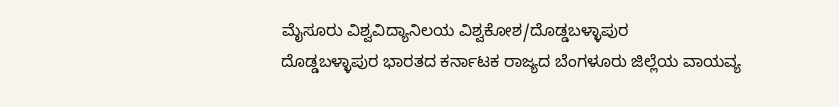ಮೈಸೂರು ವಿಶ್ವವಿದ್ಯಾನಿಲಯ ವಿಶ್ವಕೋಶ/ದೊಡ್ಡಬಳ್ಳಾಪುರ
ದೊಡ್ಡಬಳ್ಳಾಪುರ ಭಾರತದ ಕರ್ನಾಟಕ ರಾಜ್ಯದ ಬೆಂಗಳೂರು ಜಿಲ್ಲೆಯ ವಾಯವ್ಯ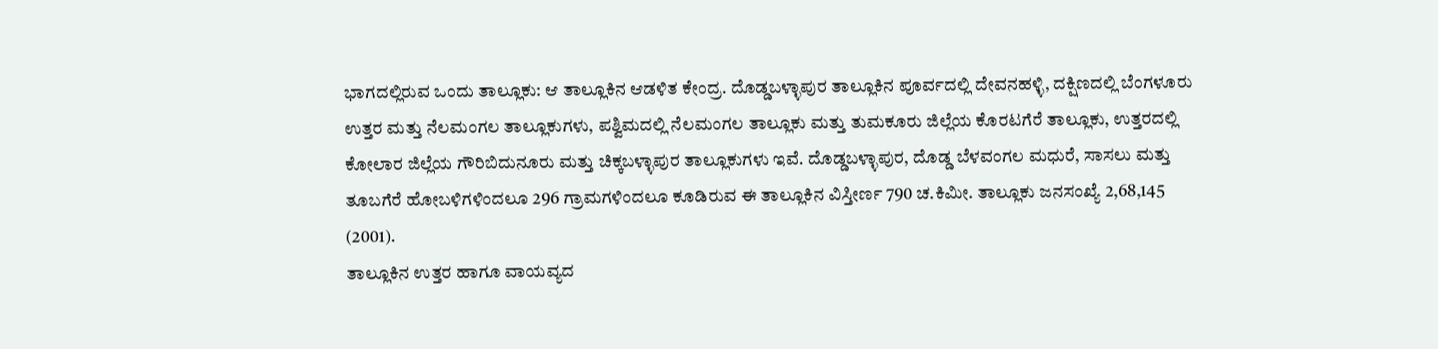ಭಾಗದಲ್ಲಿರುವ ಒಂದು ತಾಲ್ಲೂಕು: ಆ ತಾಲ್ಲೂಕಿನ ಆಡಳಿತ ಕೇಂದ್ರ. ದೊಡ್ಡಬಳ್ಳಾಪುರ ತಾಲ್ಲೂಕಿನ ಪೂರ್ವದಲ್ಲಿ ದೇವನಹಳ್ಳಿ, ದಕ್ಷಿಣದಲ್ಲಿ ಬೆಂಗಳೂರು ಉತ್ತರ ಮತ್ತು ನೆಲಮಂಗಲ ತಾಲ್ಲೂಕುಗಳು, ಪಶ್ವಿಮದಲ್ಲಿ ನೆಲಮಂಗಲ ತಾಲ್ಲೂಕು ಮತ್ತು ತುಮಕೂರು ಜಿಲ್ಲೆಯ ಕೊರಟಗೆರೆ ತಾಲ್ಲೂಕು, ಉತ್ತರದಲ್ಲಿ ಕೋಲಾರ ಜಿಲ್ಲೆಯ ಗೌರಿಬಿದುನೂರು ಮತ್ತು ಚಿಕ್ಕಬಳ್ಳಾಪುರ ತಾಲ್ಲೂಕುಗಳು ಇವೆ. ದೊಡ್ಡಬಳ್ಳಾಪುರ, ದೊಡ್ಡ ಬೆಳವಂಗಲ ಮಧುರೆ, ಸಾಸಲು ಮತ್ತು ತೂಬಗೆರೆ ಹೋಬಳಿಗಳಿಂದಲೂ 296 ಗ್ರಾಮಗಳಿಂದಲೂ ಕೂಡಿರುವ ಈ ತಾಲ್ಲೂಕಿನ ವಿಸ್ತೀರ್ಣ 790 ಚ.ಕಿಮೀ. ತಾಲ್ಲೂಕು ಜನಸಂಖ್ಯೆ 2,68,145 (2001).
ತಾಲ್ಲೂಕಿನ ಉತ್ತರ ಹಾಗೂ ವಾಯವ್ಯದ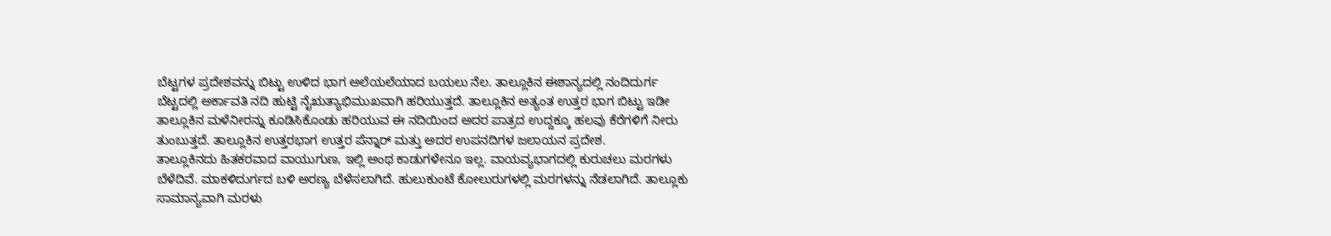ಬೆಟ್ಟಗಳ ಪ್ರದೇಶವನ್ನು ಬಿಟ್ಟು ಉಳಿದ ಭಾಗ ಅಲೆಯಲೆಯಾದ ಬಯಲು ನೆಲ. ತಾಲ್ಲೂಕಿನ ಈಶಾನ್ಯದಲ್ಲಿ ನಂದಿದುರ್ಗ ಬೆಟ್ಟದಲ್ಲಿ ಅರ್ಕಾವತಿ ನದಿ ಹುಟ್ಟಿ ನೈಋತ್ಯಾಭಿಮುಖವಾಗಿ ಹರಿಯುತ್ತದೆ. ತಾಲ್ಲೂಕಿನ ಅತ್ಯಂತ ಉತ್ತರ ಭಾಗ ಬಿಟ್ಟು ಇಡೀ ತಾಲ್ಲೂಕಿನ ಮಳೆನೀರನ್ನು ಕೂಡಿಸಿಕೊಂಡು ಹರಿಯುವ ಈ ನದಿಯಿಂದ ಅದರ ಪಾತ್ರದ ಉದ್ದಕ್ಕೂ ಹಲವು ಕೆರೆಗಳಿಗೆ ನೀರು ತುಂಬುತ್ತದೆ. ತಾಲ್ಲೂಕಿನ ಉತ್ತರಭಾಗ ಉತ್ತರ ಪೆನ್ನಾರ್ ಮತ್ತು ಅದರ ಉಪನದಿಗಳ ಜಲಾಯನ ಪ್ರದೇಶ.
ತಾಲ್ಲೂಕಿನದು ಹಿತಕರವಾದ ವಾಯುಗುಣ, ಇಲ್ಲಿ ಅಂಥ ಕಾಡುಗಳೇನೂ ಇಲ್ಲ. ವಾಯವ್ಯಭಾಗದಲ್ಲಿ ಕುರುಚಲು ಮರಗಳು ಬೆಳೆದಿವೆ. ಮಾಕಳಿದುರ್ಗದ ಬಳಿ ಅರಣ್ಯ ಬೆಳೆಸಲಾಗಿದೆ. ಹುಲುಕುಂಟೆ ಕೋಲುರುಗಳಲ್ಲಿ ಮರಗಳನ್ನು ನೆಡಲಾಗಿದೆ. ತಾಲ್ಲೂಕು ಸಾಮಾನ್ಯವಾಗಿ ಮರಳು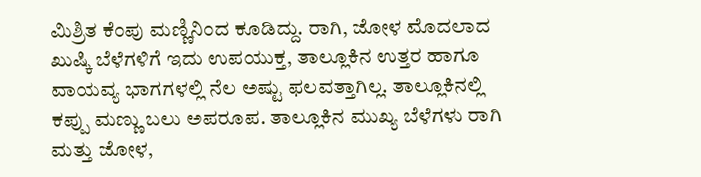ಮಿಶ್ರಿತ ಕೆಂಪು ಮಣ್ಣಿನಿಂದ ಕೂಡಿದ್ದು. ರಾಗಿ, ಜೋಳ ಮೊದಲಾದ ಖುಷ್ಕಿ ಬೆಳೆಗಳಿಗೆ ಇದು ಉಪಯುಕ್ತ, ತಾಲ್ಲೂಕಿನ ಉತ್ತರ ಹಾಗೂ ವಾಯವ್ಯ ಭಾಗಗಳಲ್ಲಿ ನೆಲ ಅಷ್ಟು ಫಲವತ್ತಾಗಿಲ್ಲ. ತಾಲ್ಲೂಕಿನಲ್ಲಿ ಕಪ್ಪು ಮಣ್ಣು ಬಲು ಅಪರೂಪ. ತಾಲ್ಲೂಕಿನ ಮುಖ್ಯ ಬೆಳೆಗಳು ರಾಗಿ ಮತ್ತು ಜೋಳ,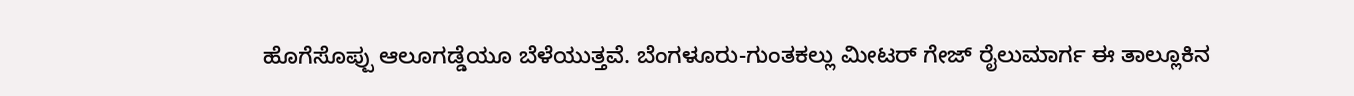ಹೊಗೆಸೊಪ್ಪು ಆಲೂಗಡ್ಡೆಯೂ ಬೆಳೆಯುತ್ತವೆ. ಬೆಂಗಳೂರು-ಗುಂತಕಲ್ಲು ಮೀಟರ್ ಗೇಜ್ ರೈಲುಮಾರ್ಗ ಈ ತಾಲ್ಲೂಕಿನ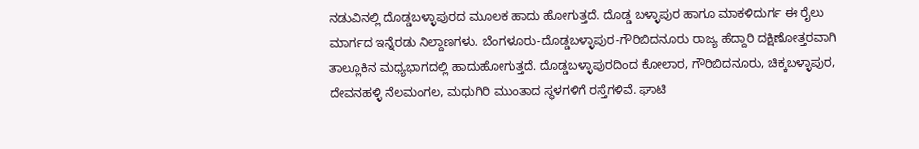ನಡುವಿನಲ್ಲಿ ದೊಡ್ಡಬಳ್ಳಾಪುರದ ಮೂಲಕ ಹಾದು ಹೋಗುತ್ತದೆ. ದೊಡ್ಡ ಬಳ್ಳಾಪುರ ಹಾಗೂ ಮಾಕಳಿದುರ್ಗ ಈ ರೈಲು ಮಾರ್ಗದ ಇನ್ನೆರಡು ನಿಲ್ದಾಣಗಳು. ಬೆಂಗಳೂರು-ದೊಡ್ಡಬಳ್ಳಾಪುರ-ಗೌರಿಬಿದನೂರು ರಾಜ್ಯ ಹೆದ್ದಾರಿ ದಕ್ಷಿಣೋತ್ತರವಾಗಿ ತಾಲ್ಲೂಕಿನ ಮಧ್ಯಭಾಗದಲ್ಲಿ ಹಾದುಹೋಗುತ್ತದೆ. ದೊಡ್ಡಬಳ್ಳಾಪುರದಿಂದ ಕೋಲಾರ, ಗೌರಿಬಿದನೂರು, ಚಿಕ್ಕಬಳ್ಳಾಪುರ, ದೇವನಹಳ್ಳಿ ನೆಲಮಂಗಲ, ಮಧುಗಿರಿ ಮುಂತಾದ ಸ್ಥಳಗಳಿಗೆ ರಸ್ತೆಗಳಿವೆ. ಘಾಟಿ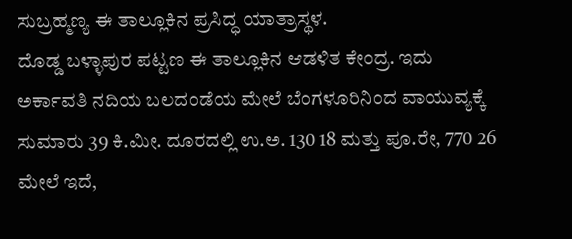ಸುಬ್ರಹ್ಮಣ್ಯ ಈ ತಾಲ್ಲೂಕಿನ ಪ್ರಸಿದ್ಧ ಯಾತ್ರಾಸ್ಥಳ.
ದೊಡ್ಡ ಬಳ್ಳಾಪುರ ಪಟ್ಟಣ ಈ ತಾಲ್ಲೂಕಿನ ಆಡಳಿತ ಕೇಂದ್ರ. ಇದು ಅರ್ಕಾವತಿ ನದಿಯ ಬಲದಂಡೆಯ ಮೇಲೆ ಬೆಂಗಳೂರಿನಿಂದ ವಾಯುವ್ಯಕ್ಕೆ ಸುಮಾರು 39 ಕಿ.ಮೀ. ದೂರದಲ್ಲಿ ಉ.ಅ. 130 18 ಮತ್ತು ಪೂ.ರೇ, 770 26 ಮೇಲೆ ಇದೆ,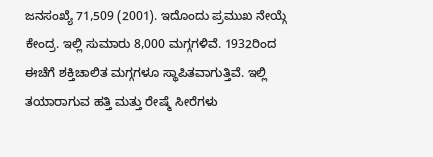ಜನಸಂಖ್ಯೆ 71,509 (2001). ಇದೊಂದು ಪ್ರಮುಖ ನೇಯ್ಗೆ ಕೇಂದ್ರ. ಇಲ್ಲಿ ಸುಮಾರು 8,000 ಮಗ್ಗಗಳಿವೆ. 1932ರಿಂದ ಈಚೆಗೆ ಶಕ್ತಿಚಾಲಿತ ಮಗ್ಗಗಳೂ ಸ್ಥಾಪಿತವಾಗುತ್ತಿವೆ. ಇಲ್ಲಿ ತಯಾರಾಗುವ ಹತ್ತಿ ಮತ್ತು ರೇಷ್ಮೆ ಸೀರೆಗಳು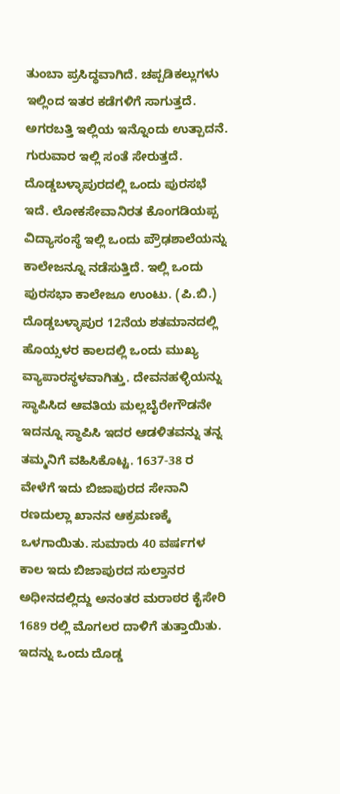ತುಂಬಾ ಪ್ರಸಿದ್ಧವಾಗಿದೆ. ಚಪ್ಪಡಿಕಲ್ಲುಗಳು ಇಲ್ಲಿಂದ ಇತರ ಕಡೆಗಳಿಗೆ ಸಾಗುತ್ತದೆ. ಅಗರಬತ್ತಿ ಇಲ್ಲಿಯ ಇನ್ನೊಂದು ಉತ್ಪಾದನೆ. ಗುರುವಾರ ಇಲ್ಲಿ ಸಂತೆ ಸೇರುತ್ತದೆ.
ದೊಡ್ಡಬಳ್ಳಾಪುರದಲ್ಲಿ ಒಂದು ಪುರಸಭೆ ಇದೆ. ಲೋಕಸೇವಾನಿರತ ಕೊಂಗಡಿಯಪ್ಪ ವಿದ್ಯಾಸಂಸ್ಥೆ ಇಲ್ಲಿ ಒಂದು ಪ್ರೌಢಶಾಲೆಯನ್ನು ಕಾಲೇಜನ್ನೂ ನಡೆಸುತ್ತಿದೆ. ಇಲ್ಲಿ ಒಂದು ಪುರಸಭಾ ಕಾಲೇಜೂ ಉಂಟು. (ಪಿ.ಬಿ.) ದೊಡ್ಡಬಳ್ಳಾಪುರ 12ನೆಯ ಶತಮಾನದಲ್ಲಿ ಹೊಯ್ಸಳರ ಕಾಲದಲ್ಲಿ ಒಂದು ಮುಖ್ಯ ವ್ಯಾಪಾರಸ್ಥಳವಾಗಿತ್ತು. ದೇವನಹಳ್ಳಿಯನ್ನು ಸ್ಥಾಪಿಸಿದ ಆವತಿಯ ಮಲ್ಲಬೈರೇಗೌಡನೇ ಇದನ್ನೂ ಸ್ಥಾಪಿಸಿ ಇದರ ಆಡಳಿತವನ್ನು ತನ್ನ ತಮ್ಮನಿಗೆ ವಹಿಸಿಕೊಟ್ಟ. 1637-38 ರ ವೇಳೆಗೆ ಇದು ಬಿಜಾಪುರದ ಸೇನಾನಿ ರಣದುಲ್ಲಾ ಖಾನನ ಆಕ್ರಮಣಕ್ಕೆ ಒಳಗಾಯಿತು. ಸುಮಾರು 40 ವರ್ಷಗಳ ಕಾಲ ಇದು ಬಿಜಾಪುರದ ಸುಲ್ತಾನರ ಅಧೀನದಲ್ಲಿದ್ದು ಅನಂತರ ಮರಾಠರ ಕೈಸೇರಿ 1689 ರಲ್ಲಿ ಮೊಗಲರ ದಾಳಿಗೆ ತುತ್ತಾಯಿತು. ಇದನ್ನು ಒಂದು ದೊಡ್ಡ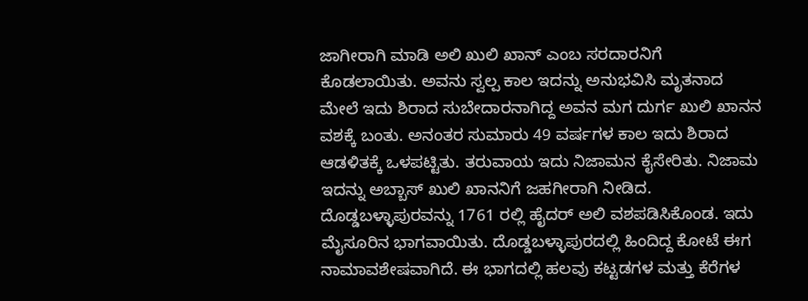ಜಾಗೀರಾಗಿ ಮಾಡಿ ಅಲಿ ಖುಲಿ ಖಾನ್ ಎಂಬ ಸರದಾರನಿಗೆ ಕೊಡಲಾಯಿತು. ಅವನು ಸ್ವಲ್ಪ ಕಾಲ ಇದನ್ನು ಅನುಭವಿಸಿ ಮೃತನಾದ ಮೇಲೆ ಇದು ಶಿರಾದ ಸುಬೇದಾರನಾಗಿದ್ದ ಅವನ ಮಗ ದುರ್ಗ ಖುಲಿ ಖಾನನ ವಶಕ್ಕೆ ಬಂತು. ಅನಂತರ ಸುಮಾರು 49 ವರ್ಷಗಳ ಕಾಲ ಇದು ಶಿರಾದ ಆಡಳಿತಕ್ಕೆ ಒಳಪಟ್ಟಿತು. ತರುವಾಯ ಇದು ನಿಜಾಮನ ಕೈಸೇರಿತು. ನಿಜಾಮ ಇದನ್ನು ಅಬ್ಬಾಸ್ ಖುಲಿ ಖಾನನಿಗೆ ಜಹಗೀರಾಗಿ ನೀಡಿದ. ದೊಡ್ಡಬಳ್ಳಾಪುರವನ್ನು 1761 ರಲ್ಲಿ ಹೈದರ್ ಅಲಿ ವಶಪಡಿಸಿಕೊಂಡ. ಇದು ಮೈಸೂರಿನ ಭಾಗವಾಯಿತು. ದೊಡ್ಡಬಳ್ಳಾಪುರದಲ್ಲಿ ಹಿಂದಿದ್ದ ಕೋಟೆ ಈಗ ನಾಮಾವಶೇಷವಾಗಿದೆ. ಈ ಭಾಗದಲ್ಲಿ ಹಲವು ಕಟ್ಟಡಗಳ ಮತ್ತು ಕೆರೆಗಳ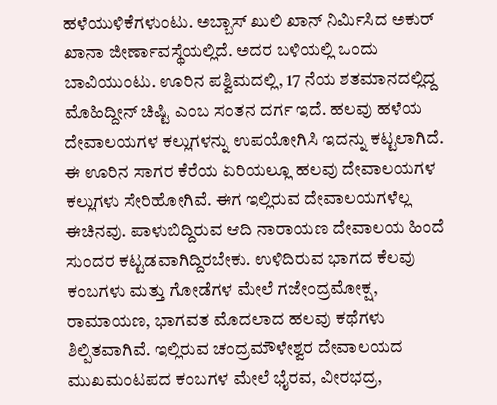ಹಳೆಯುಳಿಕೆಗಳುಂಟು. ಅಬ್ಬಾಸ್ ಖುಲಿ ಖಾನ್ ನಿರ್ಮಿಸಿದ ಅಕುರ್ ಖಾನಾ ಜೀರ್ಣಾವಸ್ಥೆಯಲ್ಲಿದೆ. ಅದರ ಬಳಿಯಲ್ಲಿ ಒಂದು ಬಾವಿಯುಂಟು. ಊರಿನ ಪಶ್ವಿಮದಲ್ಲಿ, 17 ನೆಯ ಶತಮಾನದಲ್ಲಿದ್ದ ಮೊಹಿದ್ದೀನ್ ಚಿಷ್ಟಿ ಎಂಬ ಸಂತನ ದರ್ಗ ಇದೆ. ಹಲವು ಹಳೆಯ ದೇವಾಲಯಗಳ ಕಲ್ಲುಗಳನ್ನು ಉಪಯೋಗಿಸಿ ಇದನ್ನು ಕಟ್ಟಲಾಗಿದೆ. ಈ ಊರಿನ ಸಾಗರ ಕೆರೆಯ ಏರಿಯಲ್ಲೂ ಹಲವು ದೇವಾಲಯಗಳ ಕಲ್ಲುಗಳು ಸೇರಿಹೋಗಿವೆ. ಈಗ ಇಲ್ಲಿರುವ ದೇವಾಲಯಗಳೆಲ್ಲ ಈಚಿನವು. ಪಾಳುಬಿದ್ದಿರುವ ಆದಿ ನಾರಾಯಣ ದೇವಾಲಯ ಹಿಂದೆ ಸುಂದರ ಕಟ್ಟಡವಾಗಿದ್ದಿರಬೇಕು. ಉಳಿದಿರುವ ಭಾಗದ ಕೆಲವು ಕಂಬಗಳು ಮತ್ತು ಗೋಡೆಗಳ ಮೇಲೆ ಗಜೇಂದ್ರಮೋಕ್ಷ, ರಾಮಾಯಣ, ಭಾಗವತ ಮೊದಲಾದ ಹಲವು ಕಥೆಗಳು ಶಿಲ್ಪಿತವಾಗಿವೆ. ಇಲ್ಲಿರುವ ಚಂದ್ರಮೌಳೇಶ್ವರ ದೇವಾಲಯದ ಮುಖಮಂಟಪದ ಕಂಬಗಳ ಮೇಲೆ ಭೈರವ, ವೀರಭದ್ರ,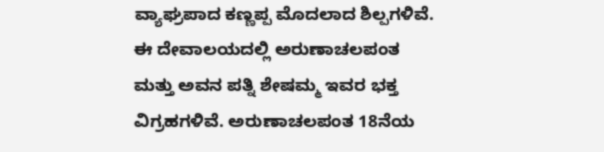ವ್ಯಾಘ್ರಪಾದ ಕಣ್ಣಪ್ಪ ಮೊದಲಾದ ಶಿಲ್ಪಗಳಿವೆ. ಈ ದೇವಾಲಯದಲ್ಲಿ ಅರುಣಾಚಲಪಂತ ಮತ್ತು ಅವನ ಪತ್ನಿ ಶೇಷಮ್ಮ ಇವರ ಭಕ್ತ ವಿಗ್ರಹಗಳಿವೆ. ಅರುಣಾಚಲಪಂತ 18ನೆಯ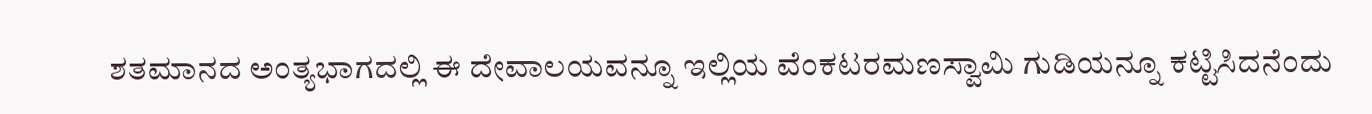ಶತಮಾನದ ಅಂತ್ಯಭಾಗದಲ್ಲಿ ಈ ದೇವಾಲಯವನ್ನೂ ಇಲ್ಲಿಯ ವೆಂಕಟರಮಣಸ್ವಾಮಿ ಗುಡಿಯನ್ನೂ ಕಟ್ಟಿಸಿದನೆಂದು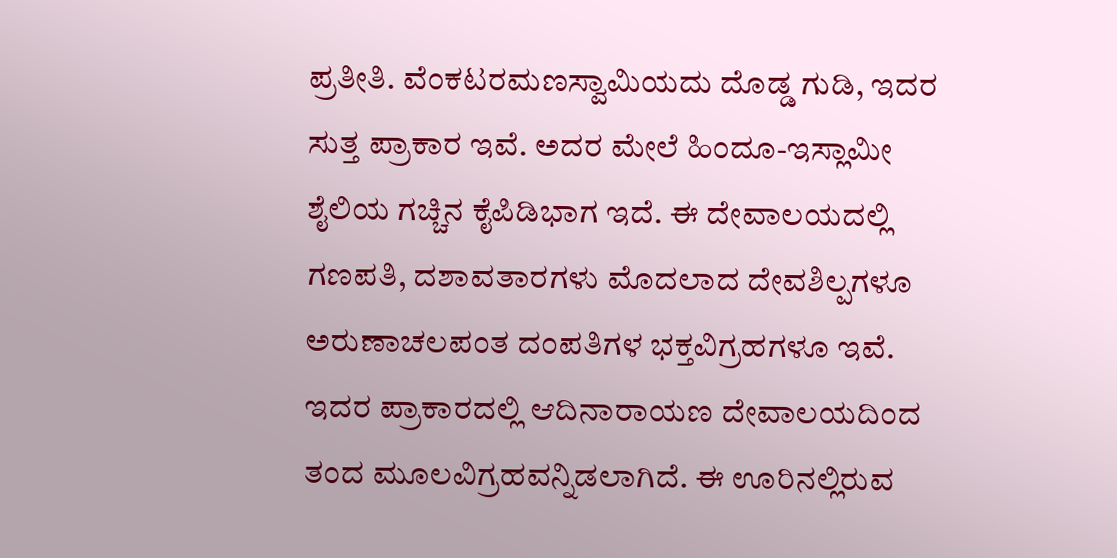ಪ್ರತೀತಿ. ವೆಂಕಟರಮಣಸ್ವಾಮಿಯದು ದೊಡ್ಡ ಗುಡಿ, ಇದರ ಸುತ್ತ ಪ್ರಾಕಾರ ಇವೆ. ಅದರ ಮೇಲೆ ಹಿಂದೂ-ಇಸ್ಲಾಮೀ ಶೈಲಿಯ ಗಚ್ಚಿನ ಕೈಪಿಡಿಭಾಗ ಇದೆ. ಈ ದೇವಾಲಯದಲ್ಲಿ ಗಣಪತಿ, ದಶಾವತಾರಗಳು ಮೊದಲಾದ ದೇವಶಿಲ್ಪಗಳೂ ಅರುಣಾಚಲಪಂತ ದಂಪತಿಗಳ ಭಕ್ತವಿಗ್ರಹಗಳೂ ಇವೆ. ಇದರ ಪ್ರಾಕಾರದಲ್ಲಿ ಆದಿನಾರಾಯಣ ದೇವಾಲಯದಿಂದ ತಂದ ಮೂಲವಿಗ್ರಹವನ್ನಿಡಲಾಗಿದೆ. ಈ ಊರಿನಲ್ಲಿರುವ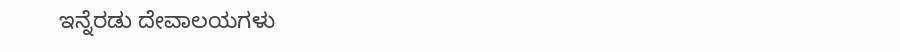ಇನ್ನೆರಡು ದೇವಾಲಯಗಳು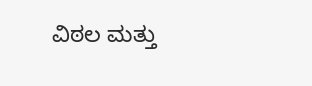ವಿಠಲ ಮತ್ತು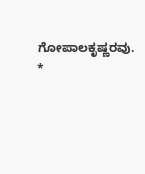ಗೋಪಾಲಕೃಷ್ಣರವು. *